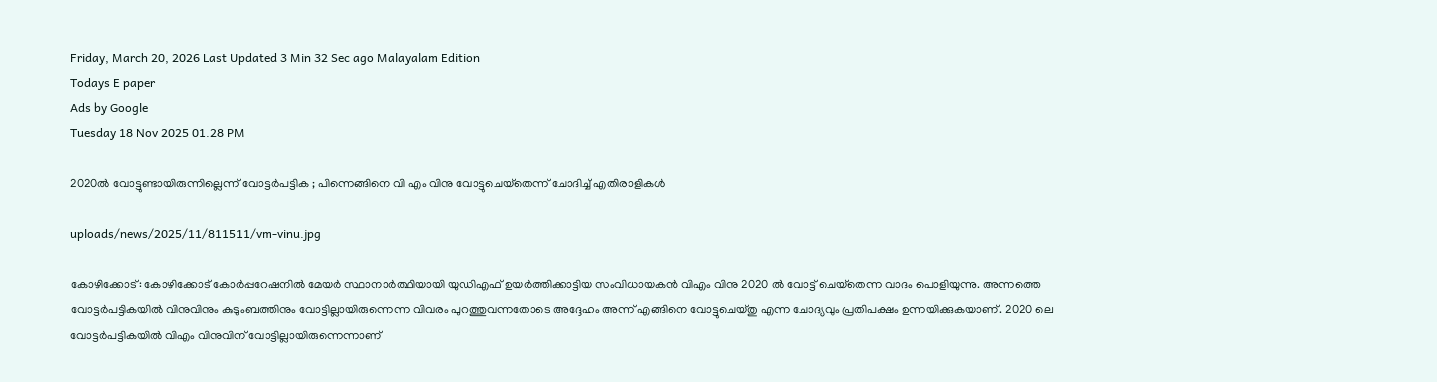Friday, March 20, 2026 Last Updated 3 Min 32 Sec ago Malayalam Edition
Todays E paper
Ads by Google
Tuesday 18 Nov 2025 01.28 PM

2020ല്‍ വോട്ടുണ്ടായിരുന്നില്ലെന്ന് വോട്ടര്‍പട്ടിക ; പിന്നെങ്ങിനെ വി എം വിനു വോട്ടുചെയ്‌തെന്ന് ചോദിച്ച് എതിരാളികള്‍

uploads/news/2025/11/811511/vm-vinu.jpg

കോഴിക്കോട്: കോഴിക്കോട് കോര്‍പ്പറേഷനില്‍ മേയര്‍ സ്ഥാനാര്‍ത്ഥിയായി യുഡിഎഫ് ഉയര്‍ത്തിക്കാട്ടിയ സംവിധായകന്‍ വിഎം വിനു 2020 ല്‍ വോട്ട് ചെയ്‌തെന്ന വാദം പൊളിയുന്നു. അന്നത്തെ വോട്ടര്‍പട്ടികയില്‍ വിനുവിനും കുടുംബത്തിനും വോട്ടില്ലായിരുന്നെന്ന വിവരം പുറത്തുവന്നതോടെ അദ്ദേഹം അന്ന് എങ്ങിനെ വോട്ടുചെയ്തു എന്ന ചോദ്യവും പ്രതിപക്ഷം ഉന്നയിക്കുകയാണ്. 2020 ലെ വോട്ടര്‍പട്ടികയില്‍ വിഎം വിനുവിന് വോട്ടില്ലായിരുന്നെന്നാണ്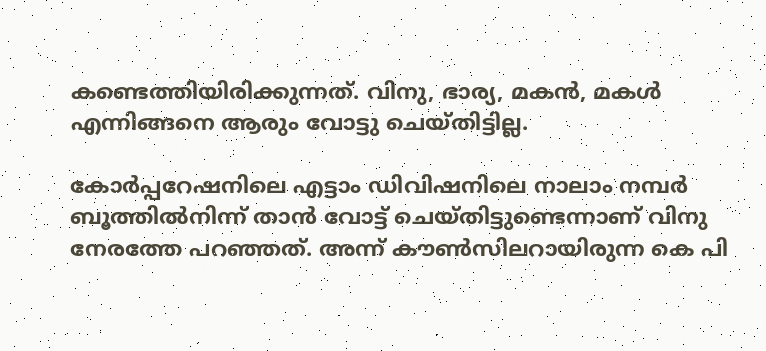കണ്ടെത്തിയിരിക്കുന്നത്. വിനു, ഭാര്യ, മകന്‍, മകള്‍ എന്നിങ്ങനെ ആരും വോട്ടു ചെയ്തിട്ടില്ല.

കോര്‍പ്പറേഷനിലെ എട്ടാം ഡിവിഷനിലെ നാലാം നമ്പര്‍ ബൂത്തില്‍നിന്ന് താന്‍ വോട്ട് ചെയ്തിട്ടുണ്ടെന്നാണ് വിനു നേരത്തേ പറഞ്ഞത്. അന്ന് കൗണ്‍സിലറായിരുന്ന കെ പി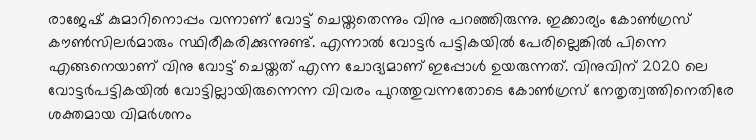രാജേഷ് കുമാറിനൊപ്പം വന്നാണ് വോട്ട് ചെയ്തതെന്നും വിനു പറഞ്ഞിരുന്നു. ഇക്കാര്യം കോണ്‍ഗ്രസ് കൗണ്‍സിലര്‍മാരും സ്ഥിരീകരിക്കുന്നുണ്ട്. എന്നാല്‍ വോട്ടര്‍ പട്ടികയില്‍ പേരില്ലെങ്കില്‍ പിന്നെ എങ്ങനെയാണ് വിനു വോട്ട് ചെയ്തത് എന്ന ചോദ്യമാണ് ഇപ്പോള്‍ ഉയരുന്നത്. വിനുവിന് 2020 ലെ വോട്ടര്‍പട്ടികയില്‍ വോട്ടില്ലായിരുന്നെന്ന വിവരം പുറത്തുവന്നതോടെ കോണ്‍ഗ്രസ് നേതൃത്വത്തിനെതിരേ ശക്തമായ വിമര്‍ശനം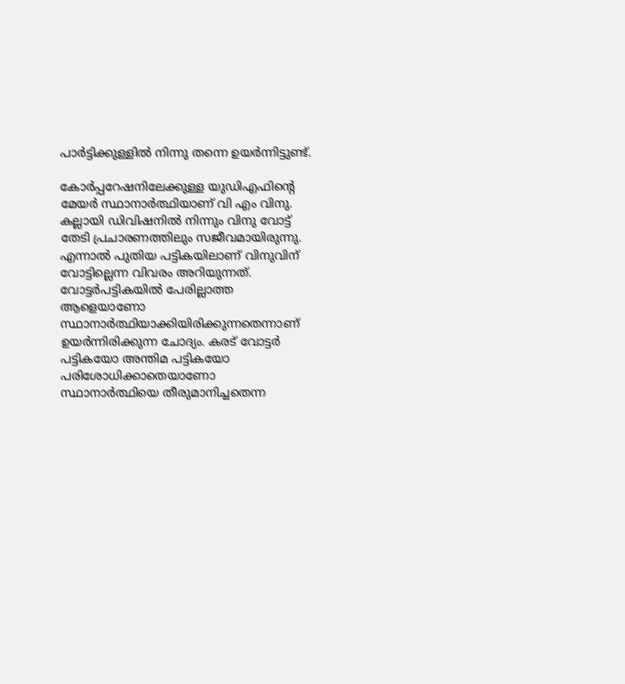പാര്‍ട്ടിക്കുള്ളില്‍ നിന്നു തന്നെ ഉയര്‍ന്നിട്ടുണ്ട്.

കോര്‍പ്പറേഷനിലേക്കുള്ള യുഡിഎഫിന്റെ മേയര്‍ സ്ഥാനാര്‍ത്ഥിയാണ് വി എം വിനു. കല്ലായി ഡിവിഷനില്‍ നിന്നും വിനു വോട്ട് തേടി പ്രചാരണത്തിലും സജീവമായിരുന്നു. എന്നാല്‍ പുതിയ പട്ടികയിലാണ് വിനുവിന് വോട്ടില്ലെന്ന വിവരം അറിയുന്നത്. വോട്ടര്‍പട്ടികയില്‍ പേരില്ലാത്ത ആളെയാണോ സ്ഥാനാര്‍ത്ഥിയാക്കിയിരിക്കുന്നതെന്നാണ് ഉയര്‍ന്നിരിക്കുന്ന ചോദ്യം. കരട് വോട്ടര്‍ പട്ടികയോ അന്തിമ പട്ടികയോ പരിശോധിക്കാതെയാണോ സ്ഥാനാര്‍ത്ഥിയെ തീരുമാനിച്ചതെന്ന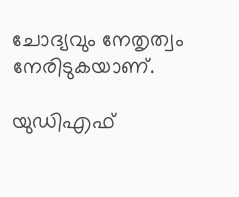ചോദ്യവും നേതൃത്വം നേരിടുകയാണ്.

യുഡിഎഫ്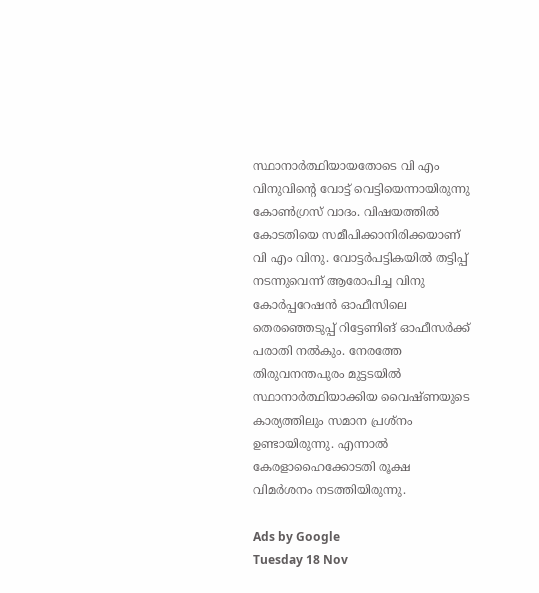സ്ഥാനാര്‍ത്ഥിയായതോടെ വി എം വിനുവിന്റെ വോട്ട് വെട്ടിയെന്നായിരുന്നു കോണ്‍ഗ്രസ് വാദം. വിഷയത്തില്‍ കോടതിയെ സമീപിക്കാനിരിക്കയാണ് വി എം വിനു. വോട്ടര്‍പട്ടികയില്‍ തട്ടിപ്പ് നടന്നുവെന്ന് ആരോപിച്ച വിനു കോര്‍പ്പറേഷന്‍ ഓഫീസിലെ തെരഞ്ഞെടുപ്പ് റിട്ടേണിങ് ഓഫീസര്‍ക്ക് പരാതി നല്‍കും. നേരത്തേ തിരുവനന്തപുരം മുട്ടടയില്‍ സ്ഥാനാര്‍ത്ഥിയാക്കിയ വൈഷ്ണയുടെ കാര്യത്തിലും സമാന പ്രശ്‌നം ഉണ്ടായിരുന്നു. എന്നാല്‍ കേരളാഹൈക്കോടതി രൂക്ഷ വിമര്‍ശനം നടത്തിയിരുന്നു.

Ads by Google
Tuesday 18 Nov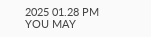2025 01.28 PM
YOU MAY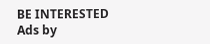BE INTERESTED
Ads by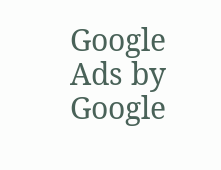Google
Ads by Google